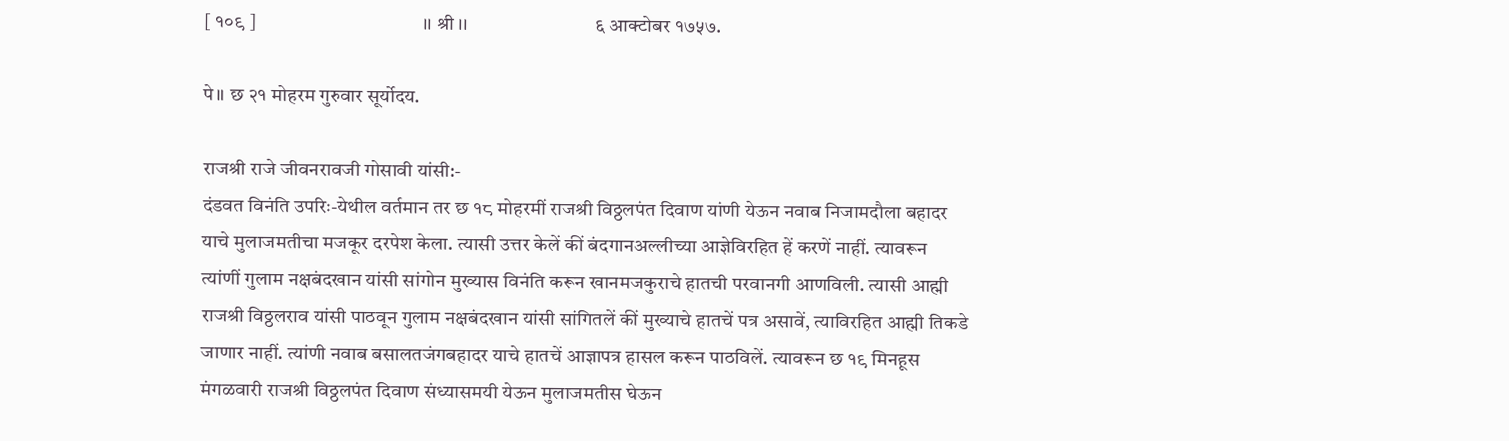[ १०९ ]                                          ।। श्री ।।                           ६ आक्टोबर १७५७.

पे॥ छ २१ मोहरम गुरुवार सूर्योदय.

राजश्री राजे जीवनरावजी गोसावी यांसी:-
दंडवत विनंति उपरिः-येथील वर्तमान तर छ १८ मोहरमीं राजश्री विठ्ठलपंत दिवाण यांणी येऊन नवाब निजामदौला बहादर याचे मुलाजमतीचा मजकूर दरपेश केला. त्यासी उत्तर केलें कीं बंदगानअल्लीच्या आज्ञेविरहित हें करणें नाहीं. त्यावरून त्यांणीं गुलाम नक्षबंदखान यांसी सांगोन मुख्यास विनंति करून खानमजकुराचे हातची परवानगी आणविली. त्यासी आह्मी राजश्री विठ्ठलराव यांसी पाठवून गुलाम नक्षबंदखान यांसी सांगितलें कीं मुख्याचे हातचें पत्र असावें, त्याविरहित आह्मी तिकडे जाणार नाहीं. त्यांणी नवाब बसालतजंगबहादर याचे हातचें आज्ञापत्र हासल करून पाठविलें. त्यावरून छ १९ मिनहूस मंगळवारी राजश्री विठ्ठलपंत दिवाण संध्यासमयी येऊन मुलाजमतीस घेऊन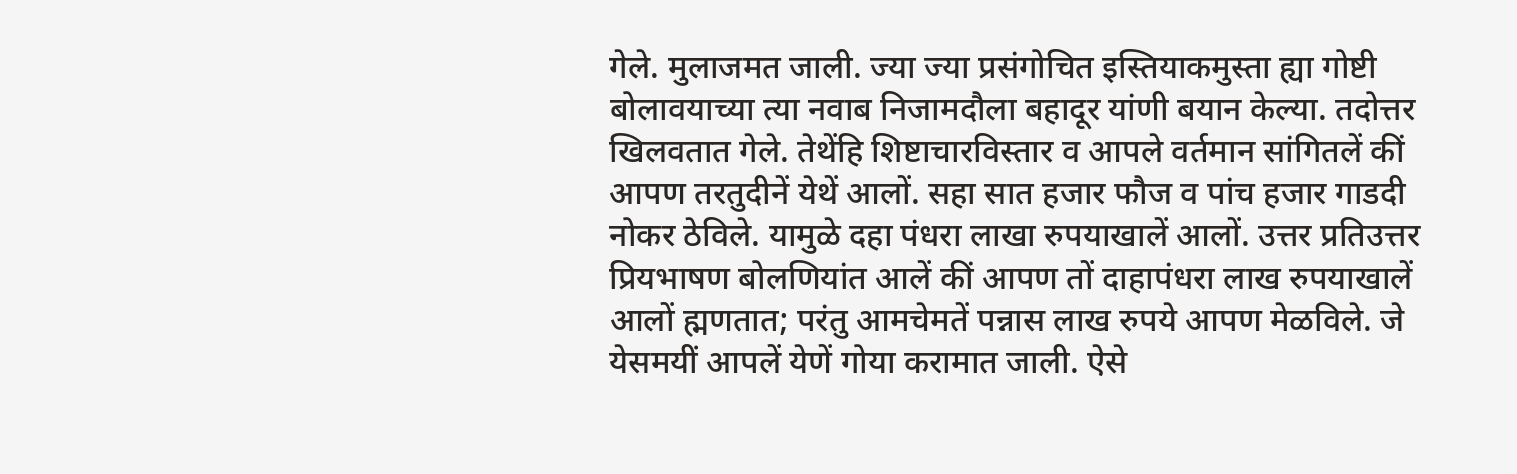गेले. मुलाजमत जाली. ज्या ज्या प्रसंगोचित इस्तियाकमुस्ता ह्या गोष्टी बोलावयाच्या त्या नवाब निजामदौला बहादूर यांणी बयान केल्या. तदोत्तर खिलवतात गेले. तेथेंहि शिष्टाचारविस्तार व आपले वर्तमान सांगितलें कीं आपण तरतुदीनें येथें आलों. सहा सात हजार फौज व पांच हजार गाडदी नोकर ठेविले. यामुळे दहा पंधरा लाखा रुपयाखालें आलों. उत्तर प्रतिउत्तर प्रियभाषण बोलणियांत आलें कीं आपण तों दाहापंधरा लाख रुपयाखालें आलों ह्मणतात; परंतु आमचेमतें पन्नास लाख रुपये आपण मेळविले. जे येसमयीं आपलें येणें गोया करामात जाली. ऐसे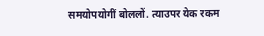समयोपयोगीं बोललों. त्याउपर येक रकम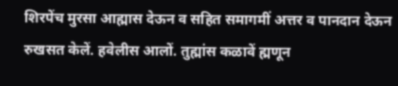शिरपेंच मुरसा आह्मास देऊन व सहित समागमीं अत्तर व पानदान देऊन रुखसत केलें. हवेलीस आलों. तुह्मांस कळावें ह्मणून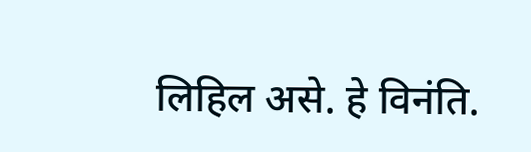लिहिल असे. हे विनंति.